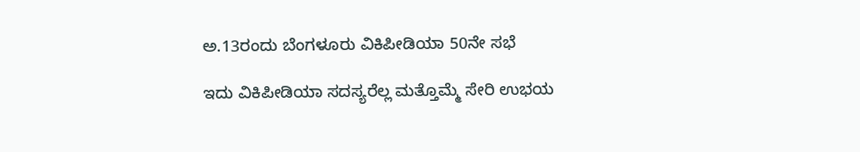ಅ.13ರಂದು ಬೆಂಗಳೂರು ವಿಕಿಪೀಡಿಯಾ 50ನೇ ಸಭೆ

ಇದು ವಿಕಿಪೀಡಿಯಾ ಸದಸ್ಯರೆಲ್ಲ ಮತ್ತೊಮ್ಮೆ ಸೇರಿ ಉಭಯ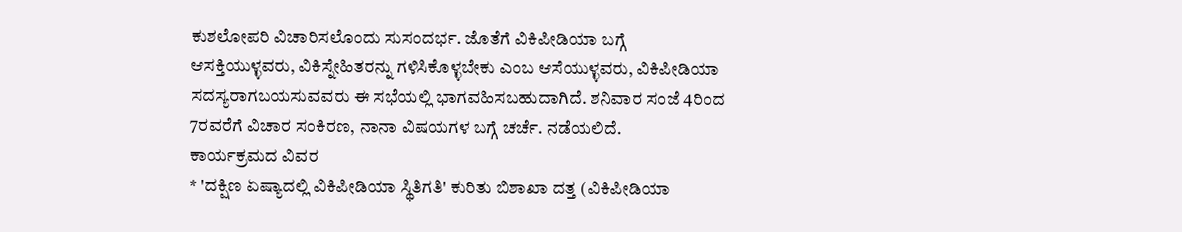ಕುಶಲೋಪರಿ ವಿಚಾರಿಸಲೊಂದು ಸುಸಂದರ್ಭ. ಜೊತೆಗೆ ವಿಕಿಪೀಡಿಯಾ ಬಗ್ಗೆ ಆಸಕ್ತಿಯುಳ್ಳವರು, ವಿಕಿಸ್ನೇಹಿತರನ್ನು ಗಳಿಸಿಕೊಳ್ಳಬೇಕು ಎಂಬ ಆಸೆಯುಳ್ಳವರು, ವಿಕಿಪೀಡಿಯಾ ಸದಸ್ಯರಾಗಬಯಸುವವರು ಈ ಸಭೆಯಲ್ಲಿ ಭಾಗವಹಿಸಬಹುದಾಗಿದೆ. ಶನಿವಾರ ಸಂಜೆ 4ರಿಂದ 7ರವರೆಗೆ ವಿಚಾರ ಸಂಕಿರಣ, ನಾನಾ ವಿಷಯಗಳ ಬಗ್ಗೆ ಚರ್ಚೆ. ನಡೆಯಲಿದೆ.
ಕಾರ್ಯಕ್ರಮದ ವಿವರ
* 'ದಕ್ಷಿಣ ಏಷ್ಯಾದಲ್ಲಿ ವಿಕಿಪೀಡಿಯಾ ಸ್ಥಿತಿಗತಿ' ಕುರಿತು ಬಿಶಾಖಾ ದತ್ತ (ವಿಕಿಪೀಡಿಯಾ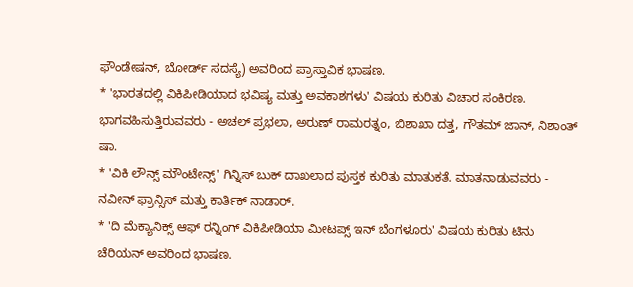ಫೌಂಡೇಷನ್, ಬೋರ್ಡ್ ಸದಸ್ಯೆ) ಅವರಿಂದ ಪ್ರಾಸ್ತಾವಿಕ ಭಾಷಣ.
* 'ಭಾರತದಲ್ಲಿ ವಿಕಿಪೀಡಿಯಾದ ಭವಿಷ್ಯ ಮತ್ತು ಅವಕಾಶಗಳು' ವಿಷಯ ಕುರಿತು ವಿಚಾರ ಸಂಕಿರಣ. ಭಾಗವಹಿಸುತ್ತಿರುವವರು - ಅಚಲ್ ಪ್ರಭಲಾ, ಅರುಣ್ ರಾಮರತ್ನಂ, ಬಿಶಾಖಾ ದತ್ತ, ಗೌತಮ್ ಜಾನ್, ನಿಶಾಂತ್ ಷಾ.
* 'ವಿಕಿ ಲೌನ್ಸ್ ಮೌಂಟೇನ್ಸ್' ಗಿನ್ನಿಸ್ ಬುಕ್ ದಾಖಲಾದ ಪುಸ್ತಕ ಕುರಿತು ಮಾತುಕತೆ. ಮಾತನಾಡುವವರು - ನವೀನ್ ಫ್ರಾನ್ಸಿಸ್ ಮತ್ತು ಕಾರ್ತಿಕ್ ನಾಡಾರ್.
* 'ದಿ ಮೆಕ್ಯಾನಿಕ್ಸ್ ಆಫ್ ರನ್ನಿಂಗ್ ವಿಕಿಪೀಡಿಯಾ ಮೀಟಪ್ಸ್ ಇನ್ ಬೆಂಗಳೂರು' ವಿಷಯ ಕುರಿತು ಟಿನು ಚೆರಿಯನ್ ಅವರಿಂದ ಭಾಷಣ.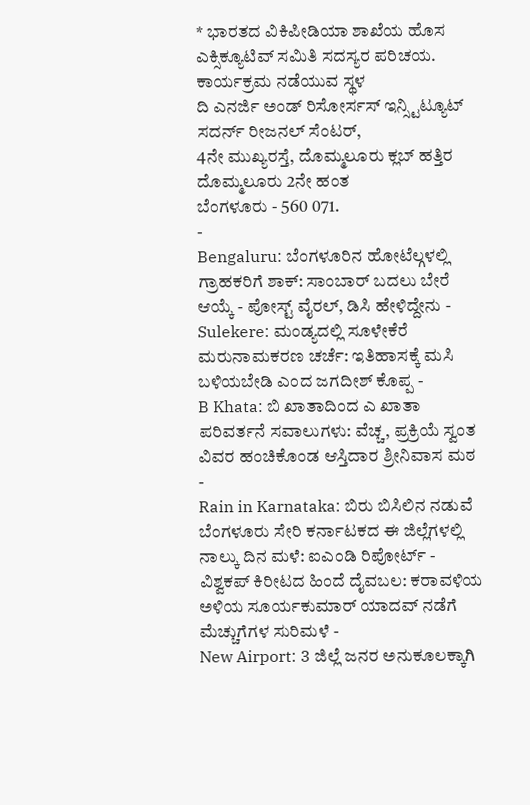* ಭಾರತದ ವಿಕಿಪೀಡಿಯಾ ಶಾಖೆಯ ಹೊಸ ಎಕ್ಸಿಕ್ಯೂಟಿವ್ ಸಮಿತಿ ಸದಸ್ಯರ ಪರಿಚಯ.
ಕಾರ್ಯಕ್ರಮ ನಡೆಯುವ ಸ್ಥಳ
ದಿ ಎನರ್ಜಿ ಅಂಡ್ ರಿಸೋರ್ಸಸ್ ಇನ್ಸ್ಟಿಟ್ಯೂಟ್
ಸದರ್ನ್ ರೀಜನಲ್ ಸೆಂಟರ್,
4ನೇ ಮುಖ್ಯರಸ್ತೆ, ದೊಮ್ಮಲೂರು ಕ್ಲಬ್ ಹತ್ತಿರ
ದೊಮ್ಮಲೂರು 2ನೇ ಹಂತ
ಬೆಂಗಳೂರು - 560 071.
-
Bengaluru: ಬೆಂಗಳೂರಿನ ಹೋಟೆಲ್ಗಳಲ್ಲಿ ಗ್ರಾಹಕರಿಗೆ ಶಾಕ್: ಸಾಂಬಾರ್ ಬದಲು ಬೇರೆ ಆಯ್ಕೆ - ಪೋಸ್ಟ್ ವೈರಲ್, ಡಿಸಿ ಹೇಳಿದ್ದೇನು -
Sulekere: ಮಂಡ್ಯದಲ್ಲಿ ಸೂಳೇಕೆರೆ ಮರುನಾಮಕರಣ ಚರ್ಚೆ: ಇತಿಹಾಸಕ್ಕೆ ಮಸಿ ಬಳಿಯಬೇಡಿ ಎಂದ ಜಗದೀಶ್ ಕೊಪ್ಪ -
B Khata: ಬಿ ಖಾತಾದಿಂದ ಎ ಖಾತಾ ಪರಿವರ್ತನೆ ಸವಾಲುಗಳು: ವೆಚ್ಚ, ಪ್ರಕ್ರಿಯೆ ಸ್ವಂತ ವಿವರ ಹಂಚಿಕೊಂಡ ಆಸ್ತಿದಾರ ಶ್ರೀನಿವಾಸ ಮಠ -
Rain in Karnataka: ಬಿರು ಬಿಸಿಲಿನ ನಡುವೆ ಬೆಂಗಳೂರು ಸೇರಿ ಕರ್ನಾಟಕದ ಈ ಜಿಲ್ಲೆಗಳಲ್ಲಿ ನಾಲ್ಕು ದಿನ ಮಳೆ: ಐಎಂಡಿ ರಿಪೋರ್ಟ್ -
ವಿಶ್ವಕಪ್ ಕಿರೀಟದ ಹಿಂದೆ ದೈವಬಲ: ಕರಾವಳಿಯ ಅಳಿಯ ಸೂರ್ಯಕುಮಾರ್ ಯಾದವ್ ನಡೆಗೆ ಮೆಚ್ಚುಗೆಗಳ ಸುರಿಮಳೆ -
New Airport: 3 ಜಿಲ್ಲೆ ಜನರ ಅನುಕೂಲಕ್ಕಾಗಿ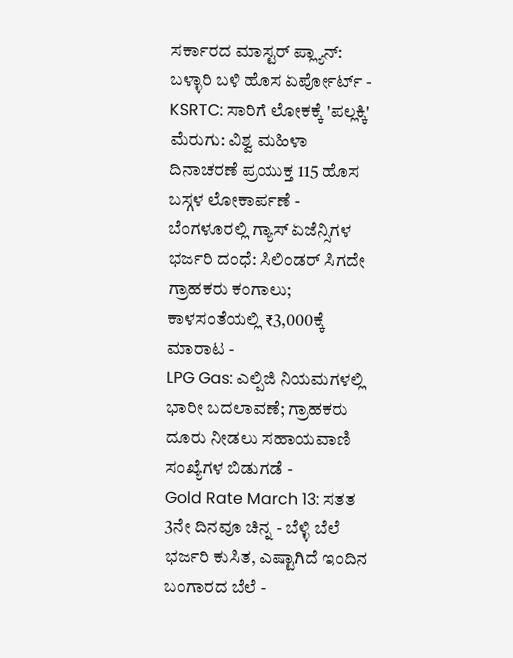ಸರ್ಕಾರದ ಮಾಸ್ಟರ್ ಪ್ಲ್ಯಾನ್: ಬಳ್ಳಾರಿ ಬಳಿ ಹೊಸ ಏರ್ಪೋರ್ಟ್ -
KSRTC: ಸಾರಿಗೆ ಲೋಕಕ್ಕೆ 'ಪಲ್ಲಕ್ಕಿ' ಮೆರುಗು: ವಿಶ್ವ ಮಹಿಳಾ ದಿನಾಚರಣೆ ಪ್ರಯುಕ್ತ 115 ಹೊಸ ಬಸ್ಗಳ ಲೋಕಾರ್ಪಣೆ -
ಬೆಂಗಳೂರಲ್ಲಿ ಗ್ಯಾಸ್ ಏಜೆನ್ಸಿಗಳ ಭರ್ಜರಿ ದಂಧೆ: ಸಿಲಿಂಡರ್ ಸಿಗದೇ ಗ್ರಾಹಕರು ಕಂಗಾಲು; ಕಾಳಸಂತೆಯಲ್ಲಿ ₹3,000ಕ್ಕೆ ಮಾರಾಟ -
LPG Gas: ಎಲ್ಪಿಜಿ ನಿಯಮಗಳಲ್ಲಿ ಭಾರೀ ಬದಲಾವಣೆ; ಗ್ರಾಹಕರು ದೂರು ನೀಡಲು ಸಹಾಯವಾಣಿ ಸಂಖ್ಯೆಗಳ ಬಿಡುಗಡೆ -
Gold Rate March 13: ಸತತ 3ನೇ ದಿನವೂ ಚಿನ್ನ - ಬೆಳ್ಳಿ ಬೆಲೆ ಭರ್ಜರಿ ಕುಸಿತ, ಎಷ್ಟಾಗಿದೆ ಇಂದಿನ ಬಂಗಾರದ ಬೆಲೆ -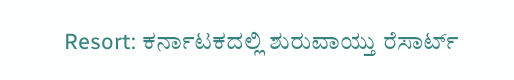Resort: ಕರ್ನಾಟಕದಲ್ಲಿ ಶುರುವಾಯ್ತು ರೆಸಾರ್ಟ್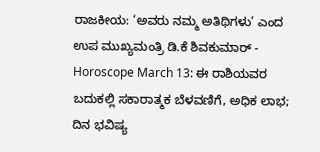ರಾಜಕೀಯ: ‘ಅವರು ನಮ್ಮ ಅತಿಥಿಗಳು’ ಎಂದ ಉಪ ಮುಖ್ಯಮಂತ್ರಿ ಡಿ.ಕೆ ಶಿವಕುಮಾರ್ -
Horoscope March 13: ಈ ರಾಶಿಯವರ ಬದುಕಲ್ಲಿ ಸಕಾರಾತ್ಮಕ ಬೆಳವಣಿಗೆ, ಅಧಿಕ ಲಾಭ; ದಿನ ಭವಿಷ್ಯ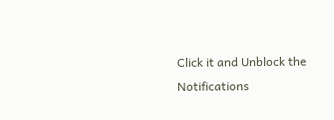Click it and Unblock the Notifications